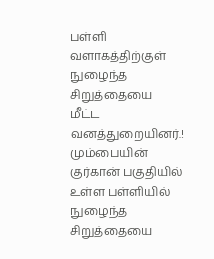பள்ளி வளாகத்திற்குள் நுழைந்த சிறுத்தையை மீட்ட வனத்துறையினர்.!
மும்பையின் குர்கான் பகுதியில் உள்ள பள்ளியில் நுழைந்த சிறுத்தையை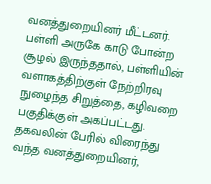வனத்துறையினர் மீட்டனர். பள்ளி அருகே காடு போன்ற சூழல் இருந்ததால், பள்ளியின் வளாகத்திற்குள் நேற்றிரவு நுழைந்த சிறுத்தை, கழிவறை பகுதிக்குள் அகப்பட்டது. தகவலின் பேரில் விரைந்து வந்த வனத்துறையினர்,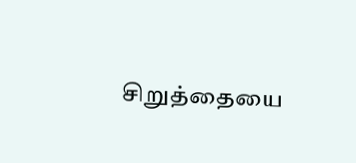சிறுத்தையை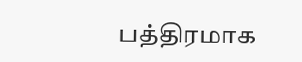பத்திரமாக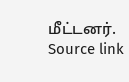மீட்டனர். Source link